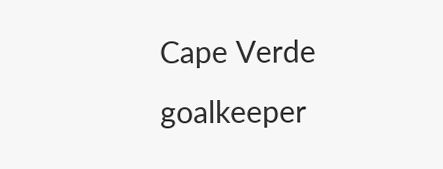Cape Verde goalkeeper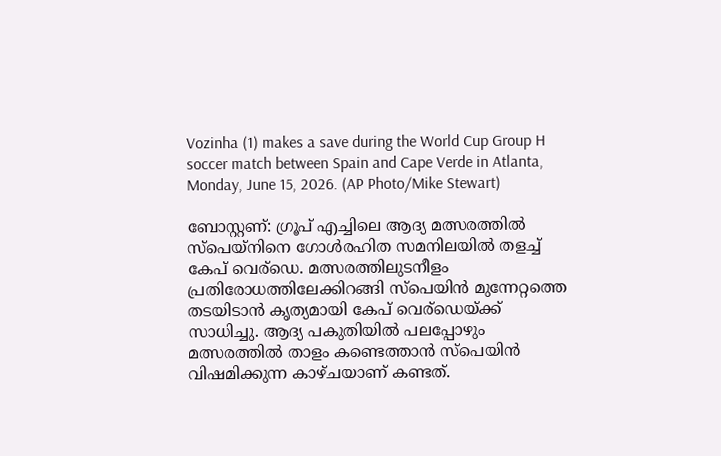Vozinha (1) makes a save during the World Cup Group H soccer match between Spain and Cape Verde in Atlanta, Monday, June 15, 2026. (AP Photo/Mike Stewart)

ബോസ്റ്റണ്: ഗ്രൂപ് എച്ചിലെ ആദ്യ മത്സരത്തിൽ സ്പെയ്നിനെ ഗോൾരഹിത സമനിലയിൽ തളച്ച് കേപ് വെര്ഡെ. മത്സരത്തിലുടനീളം പ്രതിരോധത്തിലേക്കിറങ്ങി സ്പെയിൻ മുന്നേറ്റത്തെ തടയിടാൻ കൃത്യമായി കേപ് വെര്ഡെയ്ക്ക് സാധിച്ചു. ആദ്യ പകുതിയിൽ പലപ്പോഴും മത്സരത്തിൽ താളം കണ്ടെത്താൻ സ്പെയിൻ വിഷമിക്കുന്ന കാഴ്ചയാണ് കണ്ടത്.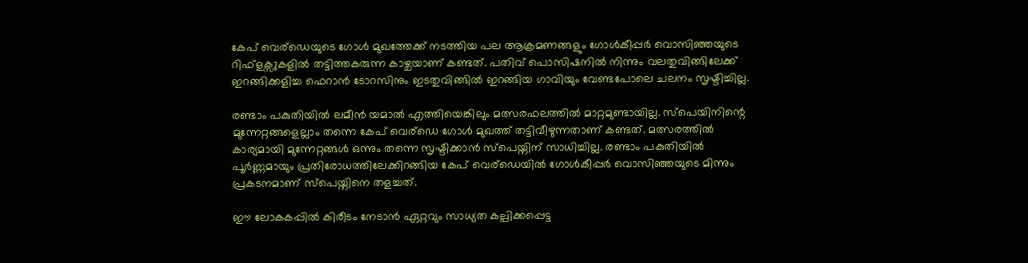കേപ് വെര്ഡെയുടെ ഗോൾ മുഖത്തേക്ക് നടത്തിയ പല ആക്രമണങ്ങളും ഗോൾകീപ്പർ വൊസിഞ്ഞയുടെ റിഫ്ളക്സുകളിൽ തട്ടിത്തകരുന്ന കാഴ്ചയാണ് കണ്ടത്. പതിവ് പൊസിഷനിൽ നിന്നും വലതുവിങ്ങിലേക്ക് ഇറങ്ങിക്കളിച്ച ഫെറാൻ ടോറസിനും ഇടതുവിങ്ങിൽ ഇറങ്ങിയ ഗാവിയും വേണ്ടപോലെ ചലനം സൃഷ്ടിച്ചില്ല.

രണ്ടാം പകുതിയിൽ ലമീൻ യമാൽ എത്തിയെങ്കിലും മത്സരഫലത്തിൽ മാറ്റമുണ്ടായില്ല. സ്പെയിനിന്റെ മുന്നേറ്റങ്ങളെല്ലാം തന്നെ കേപ് വെര്ഡെ ഗോൾ മുഖത്ത് തട്ടിവീഴുന്നതാണ് കണ്ടത്. മത്സരത്തിൽ കാര്യമായി മുന്നേറ്റങ്ങൾ ഒന്നും തന്നെ സൃഷ്ടിക്കാൻ സ്പെയ്നിന് സാധിച്ചില്ല. രണ്ടാം പകുതിയിൽ പൂർണ്ണമായും പ്രതിരോധത്തിലേക്കിറങ്ങിയ കേപ് വെര്ഡെയിൽ ഗോൾകീപ്പർ വൊസിഞ്ഞയുടെ മിന്നും പ്രകടനമാണ് സ്പെയ്നിനെ തളച്ചത്.

ഈ ലോകകപ്പിൽ കിരീടം നേടാൻ ഏറ്റവും സാധ്യത കല്പിക്കപ്പെട്ട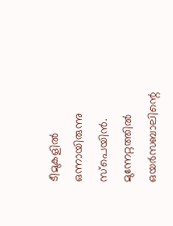ടീമുകളിൽ ഒന്നായിരുന്നു സ്പെയിൻ. മുന്നേറ്റത്തിൽ ഒയർസബാലിന്റെ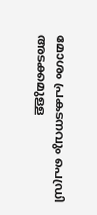മോശം പ്രകടനവും പെഡ്രി അടക്കമുള്ള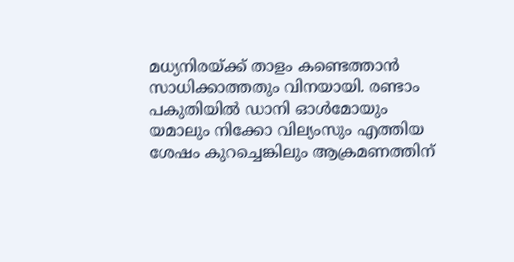മധ്യനിരയ്ക്ക് താളം കണ്ടെത്താൻ സാധിക്കാത്തതും വിനയായി. രണ്ടാം പകുതിയിൽ ഡാനി ഓൾമോയും യമാലും നിക്കോ വില്യംസും എത്തിയ ശേഷം കുറച്ചെങ്കിലും ആക്രമണത്തിന്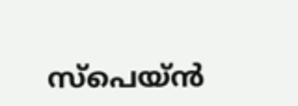സ്പെയ്ൻ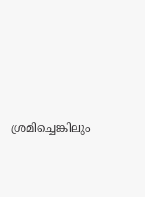ശ്രമിച്ചെങ്കിലും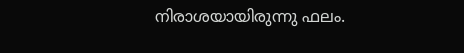നിരാശയായിരുന്നു ഫലം.